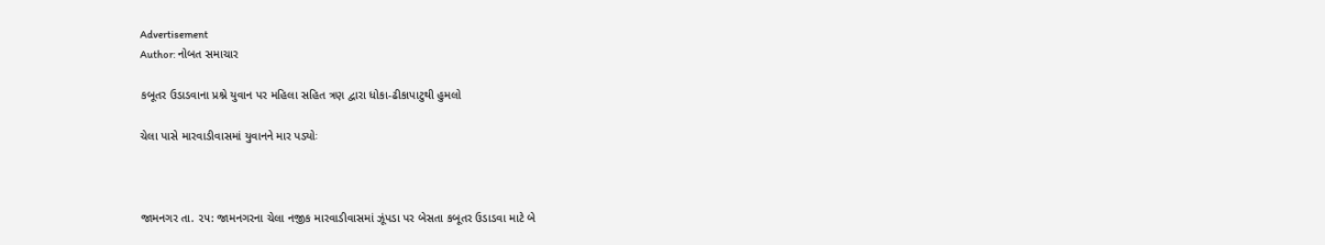Advertisement
Author: નોબત સમાચાર

કબૂતર ઉડાડવાના પ્રશ્ને યુવાન પર મહિલા સહિત ત્રણ દ્વારા ધોકા-ઢીકાપાટુથી હુમલો

ચેલા પાસે મારવાડીવાસમાં યુવાનને માર પડ્યોઃ



જામનગર તા. ૨૫: જામનગરના ચેલા નજીક મારવાડીવાસમાં ઝૂંપડા પર બેસતા કબૂતર ઉડાડવા માટે બે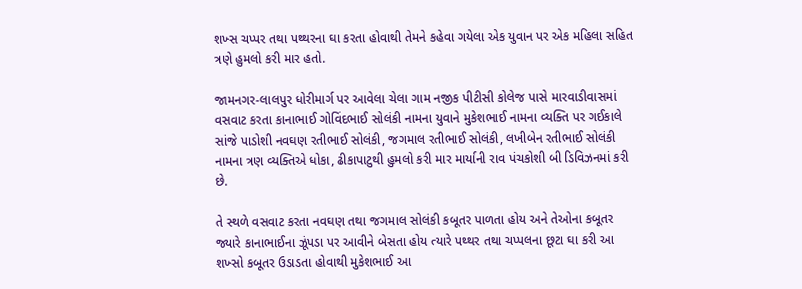શખ્સ ચપ્પર તથા પથ્થરના ઘા કરતા હોવાથી તેમને કહેવા ગયેલા એક યુવાન પર એક મહિલા સહિત ત્રણે હુમલો કરી માર હતો.

જામનગર-લાલપુર ધોરીમાર્ગ પર આવેલા ચેલા ગામ નજીક પીટીસી કોલેજ પાસે મારવાડીવાસમાં વસવાટ કરતા કાનાભાઈ ગોવિંદભાઈ સોલંકી નામના યુવાને મુકેશભાઈ નામના વ્યક્તિ પર ગઈકાલે સાંજે પાડોશી નવઘણ રતીભાઈ સોલંકી, જગમાલ રતીભાઈ સોલંકી, લખીબેન રતીભાઈ સોલંકી નામના ત્રણ વ્યક્તિએ ધોકા, ઢીકાપાટુથી હુમલો કરી માર માર્યાની રાવ પંચકોશી બી ડિવિઝનમાં કરી છે.

તે સ્થળે વસવાટ કરતા નવઘણ તથા જગમાલ સોલંકી કબૂતર પાળતા હોય અને તેઓના કબૂતર જ્યારે કાનાભાઈના ઝૂંપડા પર આવીને બેસતા હોય ત્યારે પથ્થર તથા ચપ્પલના છૂટા ઘા કરી આ શખ્સો કબૂતર ઉડાડતા હોવાથી મુકેશભાઈ આ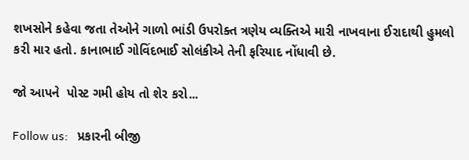શખસોને કહેવા જતા તેઓને ગાળો ભાંડી ઉપરોક્ત ત્રણેય વ્યક્તિએ મારી નાખવાના ઈરાદાથી હુમલો કરી માર હતો. કાનાભાઈ ગોવિંદભાઈ સોલંકીએ તેની ફરિયાદ નોંધાવી છે.

જો આપને  પોસ્ટ ગમી હોય તો શેર કરો...

Follow us:   પ્રકારની બીજી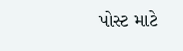પોસ્ટ માટે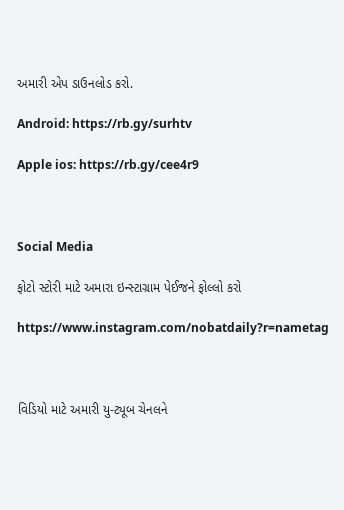અમારી એપ ડાઉનલોડ કરો.

Android: https://rb.gy/surhtv

Apple ios: https://rb.gy/cee4r9



Social Media

ફોટો સ્ટોરી માટે અમારા ઇન્સ્ટાગ્રામ પેઈજને ફોલ્લો કરો

https://www.instagram.com/nobatdaily?r=nametag



વિડિયો માટે અમારી યુ-ટ્યૂબ ચેનલને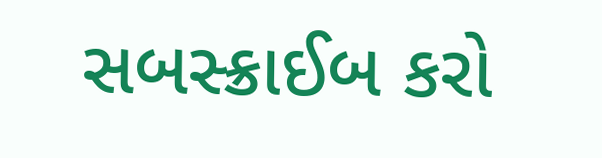સબસ્ક્રાઈબ કરો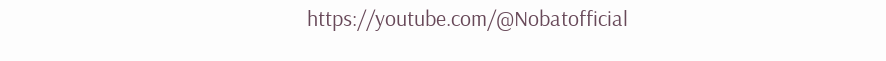https://youtube.com/@Nobatofficial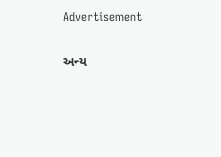Advertisement

અન્ય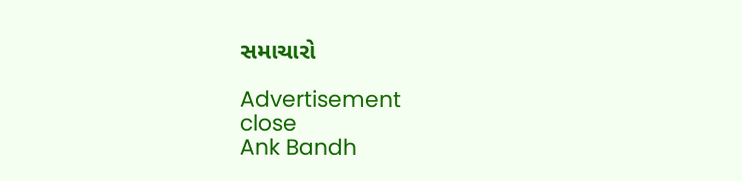સમાચારો

Advertisement
close
Ank Bandh